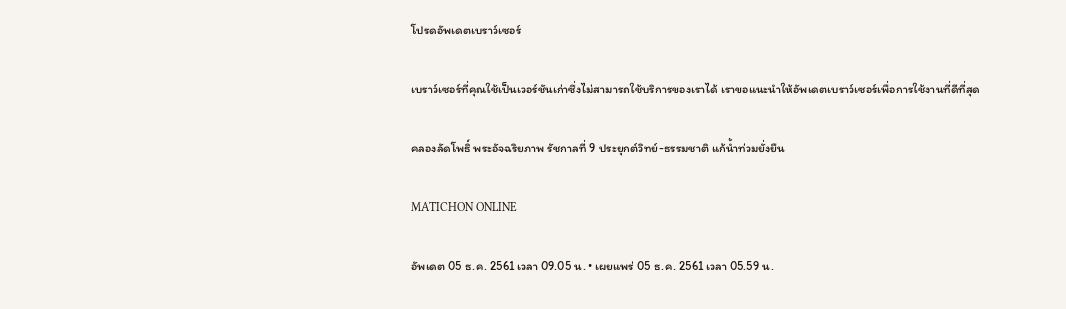โปรดอัพเดตเบราว์เซอร์

เบราว์เซอร์ที่คุณใช้เป็นเวอร์ชันเก่าซึ่งไม่สามารถใช้บริการของเราได้ เราขอแนะนำให้อัพเดตเบราว์เซอร์เพื่อการใช้งานที่ดีที่สุด

คลองลัดโพธิ์ พระอัจฉริยภาพ รัชกาลที่ 9 ประยุกต์วิทย์-ธรรมชาติ แก้น้ำท่วมยั่งยืน

MATICHON ONLINE

อัพเดต 05 ธ.ค. 2561 เวลา 09.05 น. • เผยแพร่ 05 ธ.ค. 2561 เวลา 05.59 น.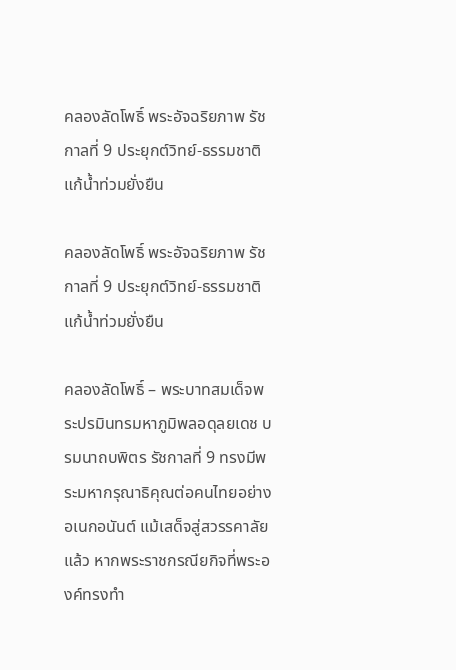คลองลัดโพธิ์ พระอัจฉริยภาพ รัชกาลที่ 9 ประยุกต์วิทย์-ธรรมชาติ แก้น้ำท่วมยั่งยืน

คลองลัดโพธิ์ พระอัจฉริยภาพ รัชกาลที่ 9 ประยุกต์วิทย์-ธรรมชาติ แก้น้ำท่วมยั่งยืน

คลองลัดโพธิ์ – พระบาทสมเด็จพระปรมินทรมหาภูมิพลอดุลยเดช บรมนาถบพิตร รัชกาลที่ 9 ทรงมีพระมหากรุณาธิคุณต่อคนไทยอย่างอเนกอนันต์ แม้เสด็จสู่สวรรคาลัยแล้ว หากพระราชกรณียกิจที่พระองค์ทรงทำ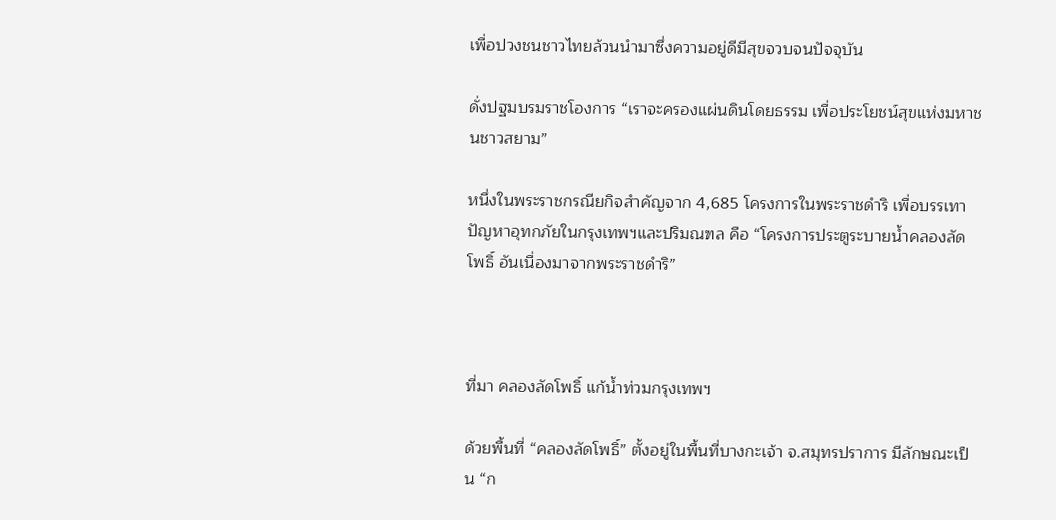เพื่อปวงชนชาวไทยล้วนนำมาซึ่งความอยู่ดีมีสุขจวบจนปัจจุบัน

ดั่งปฐมบรมราชโองการ “เราจะครองแผ่นดินโดยธรรม เพื่อประโยชน์สุขแห่งมหาชนชาวสยาม”

หนึ่งในพระราชกรณียกิจสำคัญจาก 4,685 โครงการในพระราชดำริ เพื่อบรรเทาปัญหาอุทกภัยในกรุงเทพฯและปริมณฑล คือ “โครงการประตูระบายน้ำคลองลัดโพธิ์ อันเนื่องมาจากพระราชดำริ”



ที่มา คลองลัดโพธิ์ แก้น้ำท่วมกรุงเทพฯ

ด้วยพื้นที่ “คลองลัดโพธิ์” ตั้งอยู่ในพื้นที่บางกะเจ้า จ.สมุทรปราการ มีลักษณะเป็น “ก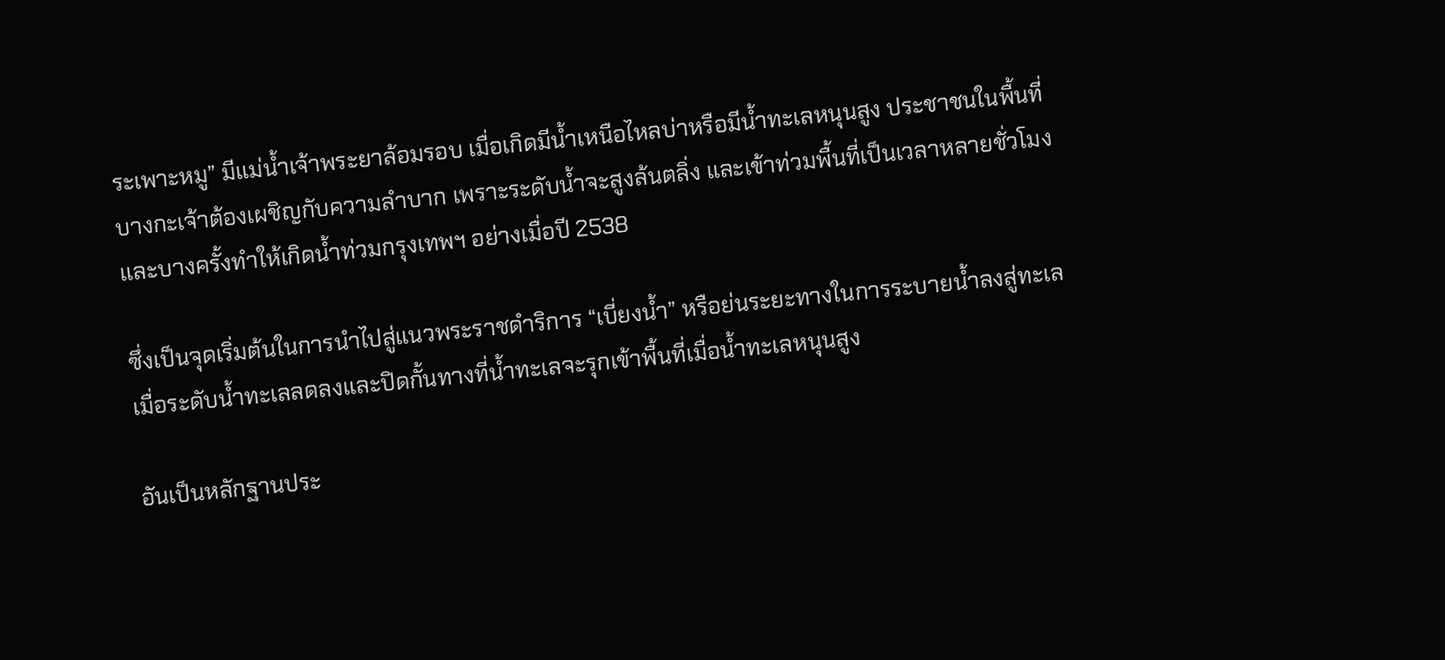ระเพาะหมู” มีแม่น้ำเจ้าพระยาล้อมรอบ เมื่อเกิดมีน้ำเหนือไหลบ่าหรือมีน้ำทะเลหนุนสูง ประชาชนในพื้นที่บางกะเจ้าต้องเผชิญกับความลำบาก เพราะระดับน้ำจะสูงล้นตลิ่ง และเข้าท่วมพื้นที่เป็นเวลาหลายชั่วโมง และบางครั้งทำให้เกิดน้ำท่วมกรุงเทพฯ อย่างเมื่อปี 2538

ซึ่งเป็นจุดเริ่มต้นในการนำไปสู่แนวพระราชดำริการ “เบี่ยงน้ำ” หรือย่นระยะทางในการระบายน้ำลงสู่ทะเล เมื่อระดับน้ำทะเลลดลงและปิดกั้นทางที่น้ำทะเลจะรุกเข้าพื้นที่เมื่อน้ำทะเลหนุนสูง

อันเป็นหลักฐานประ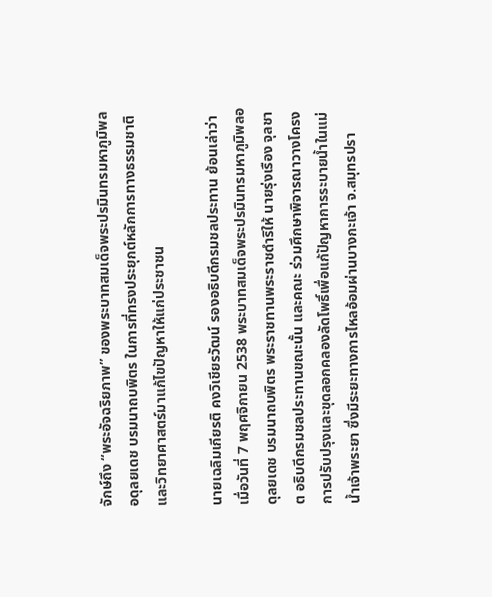จักษ์ถึง “พระอัจฉริยภาพ” ของพระบาทสมเด็จพระปรมินทรมหาภูมิพลอดุลยเดช บรมนาถบพิตร ในการที่ทรงประยุกต์หลักการทางธรรมชาติและวิทยาศาสตร์มาแก้ไขปัญหาให้แก่ประชาชน

นายเฉลิมเกียรติ คงวิเชียรวัฒน์ รองอธิบดีกรมชลประทาน ย้อนเล่าว่า เมื่อวันที่ 7 พฤศจิกายน 2538 พระบาทสมเด็จพระปรมินทรมหาภูมิพลอดุลยเดช บรมนาถบพิตร พระราชทานพระราชดำริให้ นายรุ่งเรือง จุลชาต อธิบดีกรมชลประทานขณะนั้น และคณะ ร่วมศึกษาพิจารณาวางโครงการปรับปรุงและขุดลอกคลองลัดโพธิ์เพื่อแก้ปัญหาการระบายน้ำในแม่น้ำเจ้าพระยา ซึ่งมีระยะทางการไหลอ้อมผ่านบางกะเจ้า จ.สมุทรปรา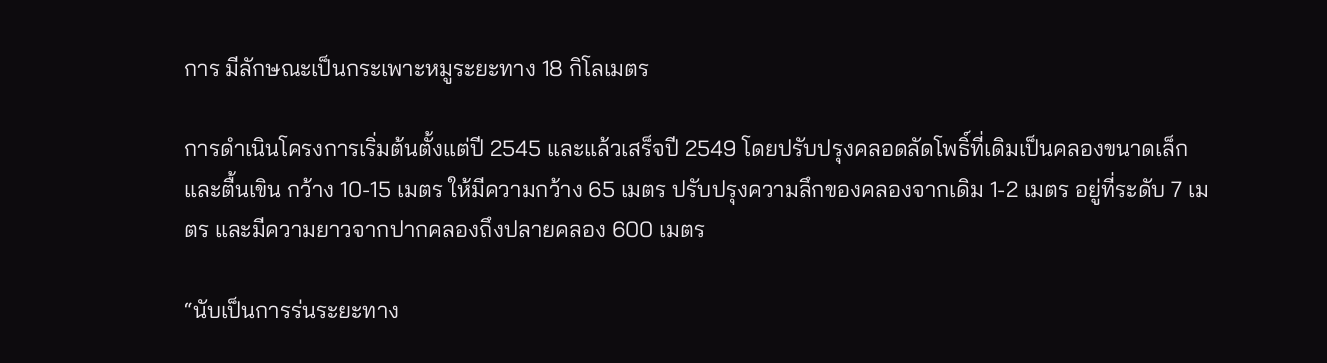การ มีลักษณะเป็นกระเพาะหมูระยะทาง 18 กิโลเมตร

การดำเนินโครงการเริ่มต้นตั้งแต่ปี 2545 และแล้วเสร็จปี 2549 โดยปรับปรุงคลอดลัดโพธิ์ที่เดิมเป็นคลองขนาดเล็กและตื้นเขิน กว้าง 10-15 เมตร ให้มีความกว้าง 65 เมตร ปรับปรุงความลึกของคลองจากเดิม 1-2 เมตร อยู่ที่ระดับ 7 เมตร และมีความยาวจากปากคลองถึงปลายคลอง 600 เมตร

“นับเป็นการร่นระยะทาง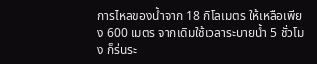การไหลของน้ำจาก 18 กิโลเมตร ให้เหลือเพียง 600 เมตร จากเดิมใช้เวลาระบายน้ำ 5 ชั่วโมง ก็ร่นระ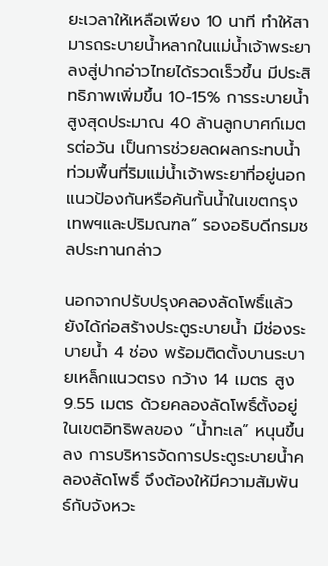ยะเวลาให้เหลือเพียง 10 นาที ทำให้สามารถระบายน้ำหลากในแม่น้ำเจ้าพระยาลงสู่ปากอ่าวไทยได้รวดเร็วขึ้น มีประสิทธิภาพเพิ่มขึ้น 10-15% การระบายน้ำสูงสุดประมาณ 40 ล้านลูกบาศก์เมตรต่อวัน เป็นการช่วยลดผลกระทบน้ำท่วมพื้นที่ริมแม่น้ำเจ้าพระยาที่อยู่นอกแนวป้องกันหรือคันกั้นน้ำในเขตกรุงเทพฯและปริมณฑล” รองอธิบดีกรมชลประทานกล่าว

นอกจากปรับปรุงคลองลัดโพธิ์แล้ว ยังได้ก่อสร้างประตูระบายน้ำ มีช่องระบายน้ำ 4 ช่อง พร้อมติดตั้งบานระบายเหล็กแนวตรง กว้าง 14 เมตร สูง 9.55 เมตร ด้วยคลองลัดโพธิ์ตั้งอยู่ในเขตอิทธิพลของ “น้ำทะเล” หนุนขึ้นลง การบริหารจัดการประตูระบายน้ำคลองลัดโพธิ์ จึงต้องให้มีความสัมพันธ์กับจังหวะ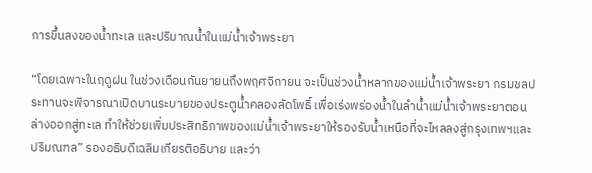การขึ้นลงของน้ำทะเล และปริมาณน้ำในแม่น้ำเจ้าพระยา

“โดยเฉพาะในฤดูฝน ในช่วงเดือนกันยายนถึงพฤศจิกายน จะเป็นช่วงน้ำหลากของแม่น้ำเจ้าพระยา กรมชลประทานจะพิจารณาเปิดบานระบายของประตูน้ำคลองลัดโพธิ์ เพื่อเร่งพร่องน้ำในลำน้ำแม่น้ำเจ้าพระยาตอนล่างออกสู่ทะเล ทำให้ช่วยเพิ่มประสิทธิภาพของแม่น้ำเจ้าพระยาให้รองรับน้ำเหนือที่จะไหลลงสู่กรุงเทพฯและปริมณฑล” รองอธิบดีเฉลิมเกียรติอธิบาย และว่า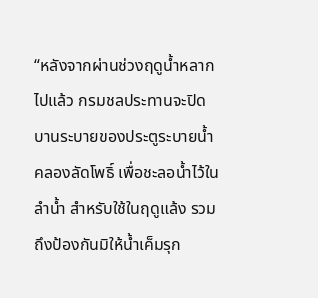“หลังจากผ่านช่วงฤดูน้ำหลากไปแล้ว กรมชลประทานจะปิดบานระบายของประตูระบายน้ำคลองลัดโพธิ์ เพื่อชะลอน้ำไว้ในลำน้ำ สำหรับใช้ในฤดูแล้ง รวมถึงป้องกันมิให้น้ำเค็มรุก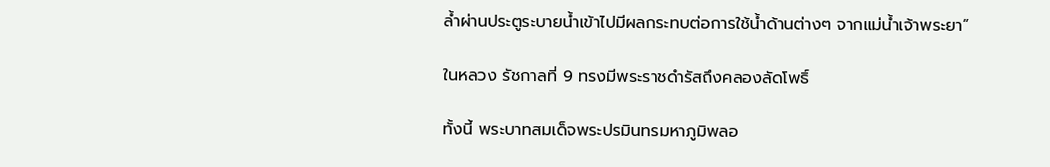ล้ำผ่านประตูระบายน้ำเข้าไปมีผลกระทบต่อการใช้น้ำด้านต่างๆ จากแม่น้ำเจ้าพระยา”

ในหลวง รัชกาลที่ 9 ทรงมีพระราชดำรัสถึงคลองลัดโพธิ์

ทั้งนี้ พระบาทสมเด็จพระปรมินทรมหาภูมิพลอ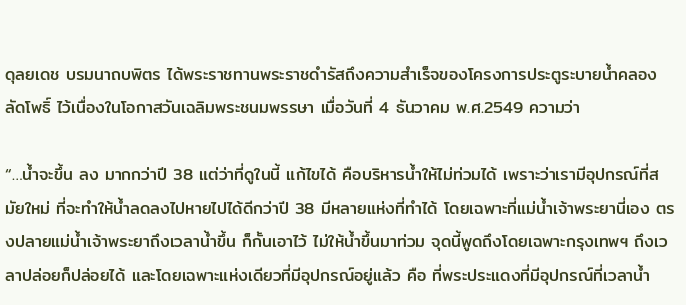ดุลยเดช บรมนาถบพิตร ได้พระราชทานพระราชดำรัสถึงความสำเร็จของโครงการประตูระบายน้ำคลองลัดโพธิ์ ไว้เนื่องในโอกาสวันเฉลิมพระชนมพรรษา เมื่อวันที่ 4 ธันวาคม พ.ศ.2549 ความว่า

“…น้ำจะขึ้น ลง มากกว่าปี 38 แต่ว่าที่ดูในนี้ แก้ไขได้ คือบริหารน้ำให้ไม่ท่วมได้ เพราะว่าเรามีอุปกรณ์ที่สมัยใหม่ ที่จะทำให้น้ำลดลงไปหายไปได้ดีกว่าปี 38 มีหลายแห่งที่ทำได้ โดยเฉพาะที่แม่น้ำเจ้าพระยานี่เอง ตรงปลายแม่น้ำเจ้าพระยาถึงเวลาน้ำขึ้น ก็กั้นเอาไว้ ไม่ให้น้ำขึ้นมาท่วม จุดนี้พูดถึงโดยเฉพาะกรุงเทพฯ ถึงเวลาปล่อยก็ปล่อยได้ และโดยเฉพาะแห่งเดียวที่มีอุปกรณ์อยู่แล้ว คือ ที่พระประแดงที่มีอุปกรณ์ที่เวลาน้ำ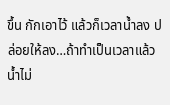ขึ้น กักเอาไว้ แล้วก็เวลาน้ำลง ปล่อยให้ลง…ถ้าทำเป็นเวลาแล้ว น้ำไม่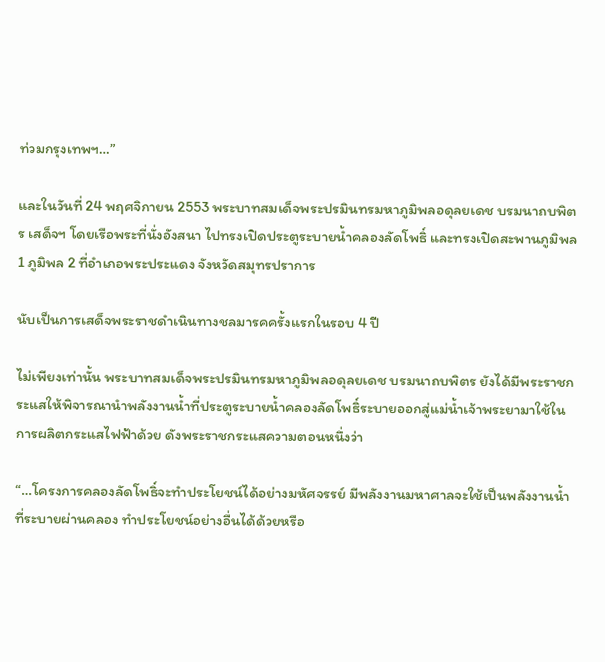ท่วมกรุงเทพฯ…”

และในวันที่ 24 พฤศจิกายน 2553 พระบาทสมเด็จพระปรมินทรมหาภูมิพลอดุลยเดช บรมนาถบพิตร เสด็จฯ โดยเรือพระที่นั่งอังสนา ไปทรงเปิดประตูระบายน้ำคลองลัดโพธิ์ และทรงเปิดสะพานภูมิพล 1 ภูมิพล 2 ที่อำเภอพระประแดง จังหวัดสมุทรปราการ

นับเป็นการเสด็จพระราชดำเนินทางชลมารคครั้งแรกในรอบ 4 ปี

ไม่เพียงเท่านั้น พระบาทสมเด็จพระปรมินทรมหาภูมิพลอดุลยเดช บรมนาถบพิตร ยังได้มีพระราชกระแสให้พิจารณานำพลังงานน้ำที่ประตูระบายน้ำคลองลัดโพธิ์ระบายออกสู่แม่น้ำเจ้าพระยามาใช้ในการผลิตกระแสไฟฟ้าด้วย ดังพระราชกระแสความตอนหนึ่งว่า

“…โครงการคลองลัดโพธิ์จะทำประโยชน์ได้อย่างมหัศจรรย์ มีพลังงานมหาศาลจะใช้เป็นพลังงานน้ำที่ระบายผ่านคลอง ทำประโยชน์อย่างอื่นได้ด้วยหรือ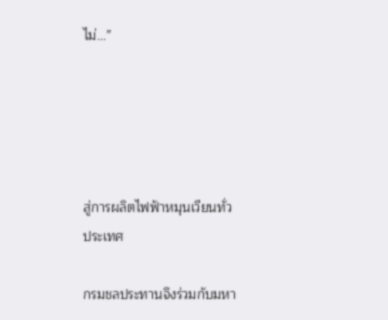ไม่…”





สู่การผลิตไฟฟ้าหมุนเวียนทั่วประเทศ

กรมชลประทานจึงร่วมกับมหา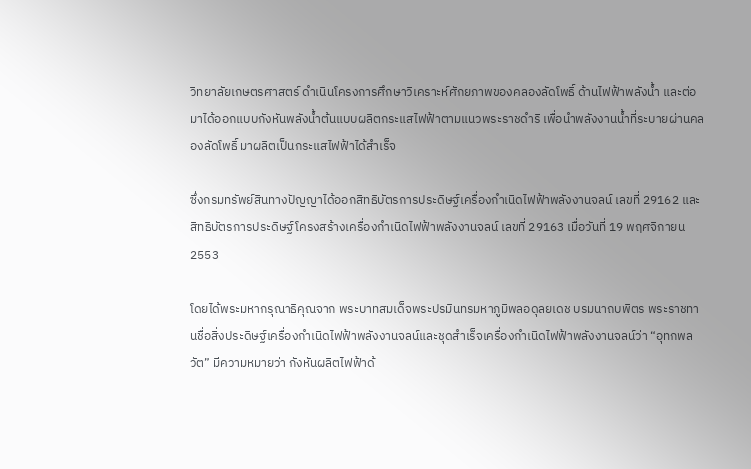วิทยาลัยเกษตรศาสตร์ ดำเนินโครงการศึกษาวิเคราะห์ศักยภาพของคลองลัดโพธิ์ ด้านไฟฟ้าพลังน้ำ และต่อมาได้ออกแบบกังหันพลังน้ำต้นแบบผลิตกระแสไฟฟ้าตามแนวพระราชดำริ เพื่อนำพลังงานน้ำที่ระบายผ่านคลองลัดโพธิ์ มาผลิตเป็นกระแสไฟฟ้าได้สำเร็จ

ซึ่งกรมทรัพย์สินทางปัญญาได้ออกสิทธิบัตรการประดิษฐ์เครื่องกำเนิดไฟฟ้าพลังงานจลน์ เลขที่ 29162 และสิทธิบัตรการประดิษฐ์โครงสร้างเครื่องกำเนิดไฟฟ้าพลังงานจลน์ เลขที่ 29163 เมื่อวันที่ 19 พฤศจิกายน 2553

โดยได้พระมหากรุณาธิคุณจาก พระบาทสมเด็จพระปรมินทรมหาภูมิพลอดุลยเดช บรมนาถบพิตร พระราชทานชื่อสิ่งประดิษฐ์เครื่องกำเนิดไฟฟ้าพลังงานจลน์และชุดสำเร็จเครื่องกำเนิดไฟฟ้าพลังงานจลน์ว่า “อุทกพลวัต” มีความหมายว่า กังหันผลิตไฟฟ้าด้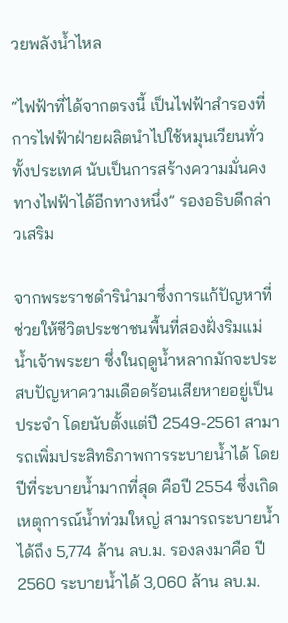วยพลังน้ำไหล

“ไฟฟ้าที่ได้จากตรงนี้ เป็นไฟฟ้าสำรองที่การไฟฟ้าฝ่ายผลิตนำไปใช้หมุนเวียนทั่วทั้งประเทศ นับเป็นการสร้างความมั่นคงทางไฟฟ้าได้อีกทางหนึ่ง” รองอธิบดีกล่าวเสริม

จากพระราชดำรินำมาซึ่งการแก้ปัญหาที่ช่วยให้ชีวิตประชาชนพื้นที่สองฝั่งริมแม่น้ำเจ้าพระยา ซึ่งในฤดูน้ำหลากมักจะประสบปัญหาความเดือดร้อนเสียหายอยู่เป็นประจำ โดยนับตั้งแต่ปี 2549-2561 สามารถเพิ่มประสิทธิภาพการระบายน้ำได้ โดยปีที่ระบายน้ำมากที่สุด คือปี 2554 ซึ่งเกิดเหตุการณ์น้ำท่วมใหญ่ สามารถระบายน้ำได้ถึง 5,774 ล้าน ลบ.ม. รองลงมาคือ ปี 2560 ระบายน้ำได้ 3,060 ล้าน ลบ.ม.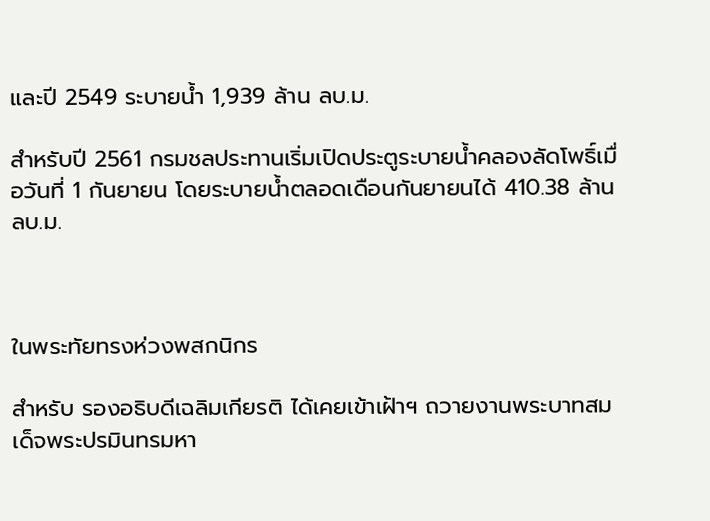และปี 2549 ระบายน้ำ 1,939 ล้าน ลบ.ม.

สำหรับปี 2561 กรมชลประทานเริ่มเปิดประตูระบายน้ำคลองลัดโพธิ์เมื่อวันที่ 1 กันยายน โดยระบายน้ำตลอดเดือนกันยายนได้ 410.38 ล้าน ลบ.ม.



ในพระทัยทรงห่วงพสกนิกร

สำหรับ รองอธิบดีเฉลิมเกียรติ ได้เคยเข้าเฝ้าฯ ถวายงานพระบาทสมเด็จพระปรมินทรมหา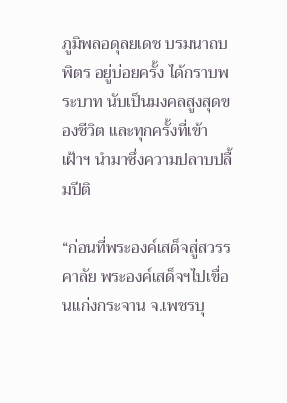ภูมิพลอดุลยเดช บรมนาถบพิตร อยู่บ่อยครั้ง ได้กราบพระบาท นับเป็นมงคลสูงสุดของชีวิต และทุกครั้งที่เข้าเฝ้าฯ นำมาซึ่งความปลาบปลื้มปีติ

“ก่อนที่พระองค์เสด็จสู่สวรรคาลัย พระองค์เสด็จฯไปเขื่อนแก่งกระจาน จ.เพชรบุ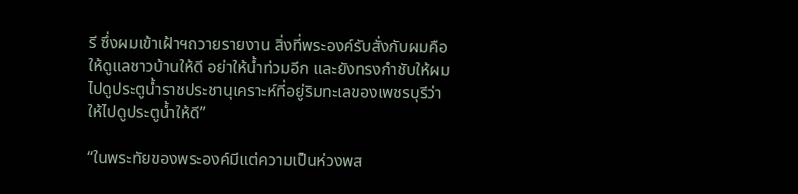รี ซึ่งผมเข้าเฝ้าฯถวายรายงาน สิ่งที่พระองค์รับสั่งกับผมคือ ให้ดูแลชาวบ้านให้ดี อย่าให้น้ำท่วมอีก และยังทรงกำชับให้ผมไปดูประตูน้ำราชประชานุเคราะห์ที่อยู่ริมทะเลของเพชรบุรีว่า ให้ไปดูประตูน้ำให้ดี”

“ในพระทัยของพระองค์มีแต่ความเป็นห่วงพส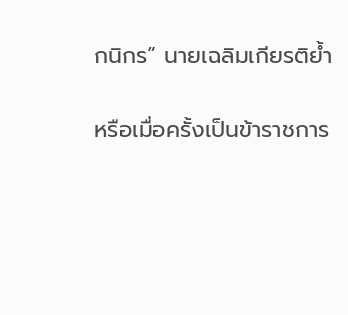กนิกร” นายเฉลิมเกียรติย้ำ

หรือเมื่อครั้งเป็นข้าราชการ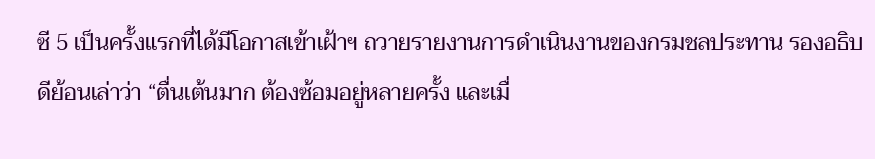ซี 5 เป็นครั้งแรกที่ได้มีโอกาสเข้าเฝ้าฯ ถวายรายงานการดำเนินงานของกรมชลประทาน รองอธิบดีย้อนเล่าว่า “ตื่นเต้นมาก ต้องซ้อมอยู่หลายครั้ง และเมื่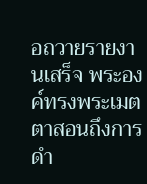อถวายรายงานเสร็จ พระองค์ทรงพระเมตตาสอนถึงการดำ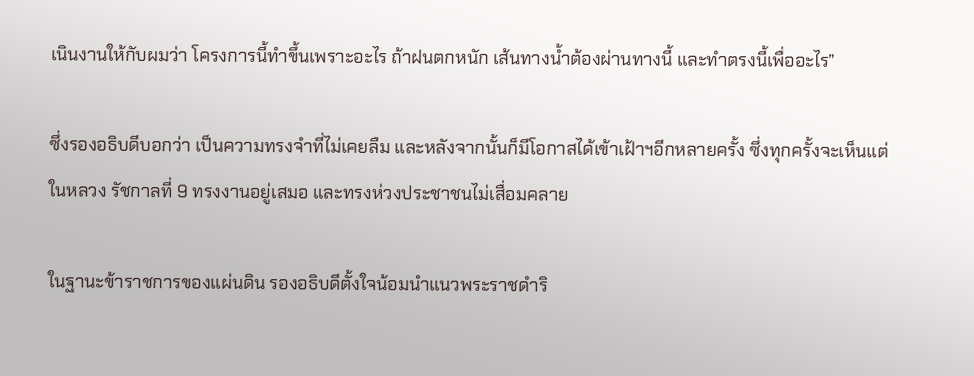เนินงานให้กับผมว่า โครงการนี้ทำขึ้นเพราะอะไร ถ้าฝนตกหนัก เส้นทางน้ำต้องผ่านทางนี้ และทำตรงนี้เพื่ออะไร”

ซึ่งรองอธิบดีบอกว่า เป็นความทรงจำที่ไม่เคยลืม และหลังจากนั้นก็มีโอกาสได้เข้าเฝ้าฯอีกหลายครั้ง ซึ่งทุกครั้งจะเห็นแต่ในหลวง รัชกาลที่ 9 ทรงงานอยู่เสมอ และทรงห่วงประชาชนไม่เสื่อมคลาย

ในฐานะข้าราชการของแผ่นดิน รองอธิบดีตั้งใจน้อมนำแนวพระราชดำริ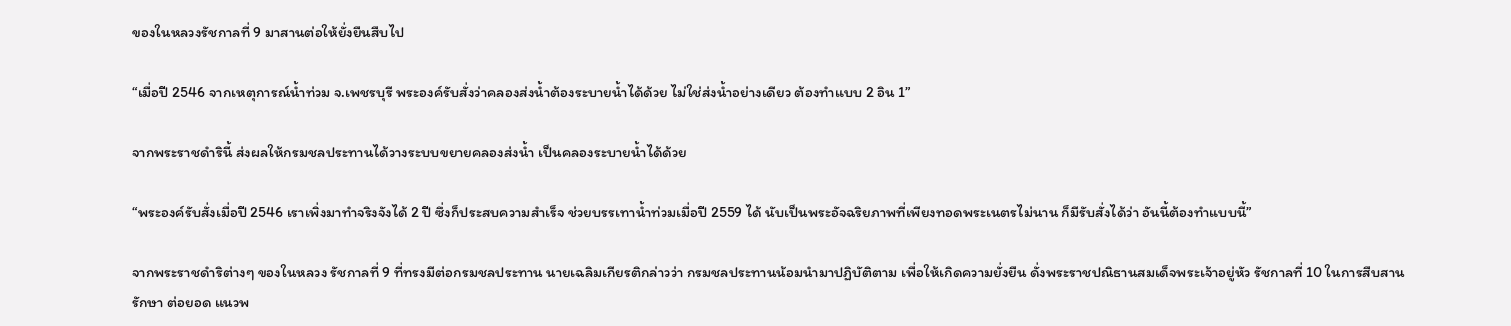ของในหลวงรัชกาลที่ 9 มาสานต่อให้ยั่งยืนสืบไป

“เมื่อปี 2546 จากเหตุการณ์น้ำท่วม จ.เพชรบุรี พระองค์รับสั่งว่าคลองส่งน้ำต้องระบายน้ำได้ด้วย ไม่ใช่ส่งน้ำอย่างเดียว ต้องทำแบบ 2 อิน 1”

จากพระราชดำรินี้ ส่งผลให้กรมชลประทานได้วางระบบขยายคลองส่งน้ำ เป็นคลองระบายน้ำได้ด้วย

“พระองค์รับสั่งเมื่อปี 2546 เราเพิ่งมาทำจริงจังได้ 2 ปี ซึ่งก็ประสบความสำเร็จ ช่วยบรรเทาน้ำท่วมเมื่อปี 2559 ได้ นับเป็นพระอัจฉริยภาพที่เพียงทอดพระเนตรไม่นาน ก็มีรับสั่งได้ว่า อันนี้ต้องทำแบบนี้”

จากพระราชดำริต่างๆ ของในหลวง รัชกาลที่ 9 ที่ทรงมีต่อกรมชลประทาน นายเฉลิมเกียรติกล่าวว่า กรมชลประทานน้อมนำมาปฏิบัติตาม เพื่อให้เกิดความยั่งยืน ดั่งพระราชปณิธานสมเด็จพระเจ้าอยู่หัว รัชกาลที่ 10 ในการสืบสาน รักษา ต่อยอด แนวพ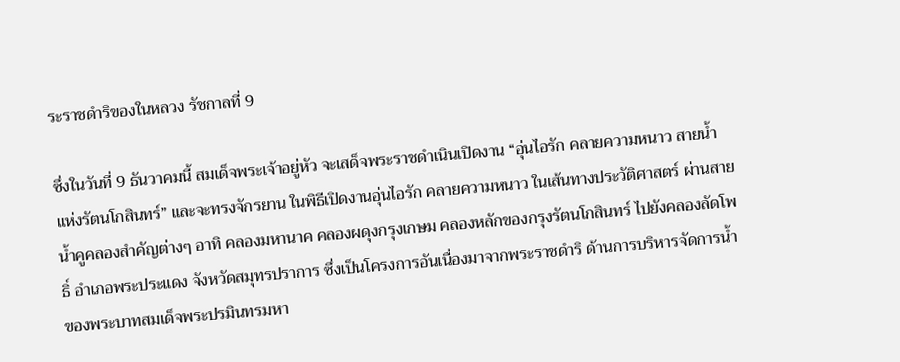ระราชดำริของในหลวง รัชกาลที่ 9

ซึ่งในวันที่ 9 ธันวาคมนี้ สมเด็จพระเจ้าอยู่หัว จะเสด็จพระราชดำเนินเปิดงาน “อุ่นไอรัก คลายความหนาว สายน้ำแห่งรัตนโกสินทร์” และจะทรงจักรยาน ในพิธีเปิดงานอุ่นไอรัก คลายความหนาว ในเส้นทางประวัติศาสตร์ ผ่านสายน้ำคูคลองสำคัญต่างๆ อาทิ คลองมหานาค คลองผดุงกรุงเกษม คลองหลักของกรุงรัตนโกสินทร์ ไปยังคลองลัดโพธิ์ อำเภอพระประแดง จังหวัดสมุทรปราการ ซึ่งเป็นโครงการอันเนื่องมาจากพระราชดำริ ด้านการบริหารจัดการน้ำ ของพระบาทสมเด็จพระปรมินทรมหา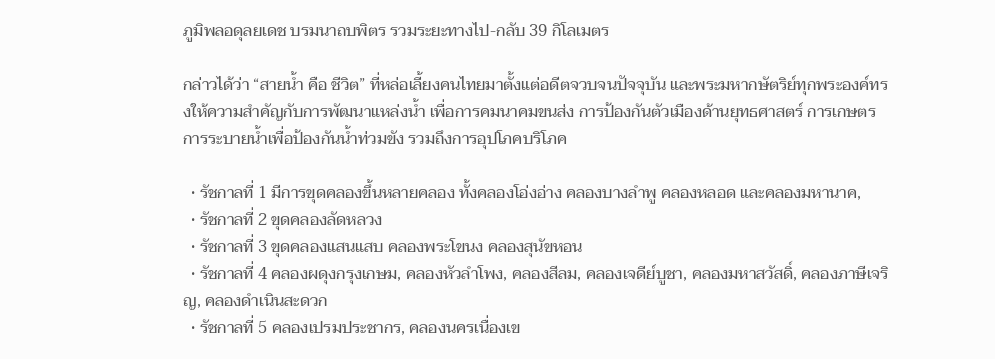ภูมิพลอดุลยเดช บรมนาถบพิตร รวมระยะทางไป-กลับ 39 กิโลเมตร

กล่าวได้ว่า “สายน้ำ คือ ชีวิต” ที่หล่อเลี้ยงคนไทยมาตั้งแต่อดีตจวบจนปัจจุบัน และพระมหากษัตริย์ทุกพระองค์ทรงให้ความสำคัญกับการพัฒนาแหล่งน้ำ เพื่อการคมนาคมขนส่ง การป้องกันตัวเมืองด้านยุทธศาสตร์ การเกษตร การระบายน้ำเพื่อป้องกันน้ำท่วมขัง รวมถึงการอุปโภคบริโภค

  • รัชกาลที่ 1 มีการขุดคลองขึ้นหลายคลอง ทั้งคลองโอ่งอ่าง คลองบางลำพู คลองหลอด และคลองมหานาค,
  • รัชกาลที่ 2 ขุดคลองลัดหลวง
  • รัชกาลที่ 3 ขุดคลองแสนแสบ คลองพระโขนง คลองสุนัขหอน
  • รัชกาลที่ 4 คลองผดุงกรุงเกษม, คลองหัวลำโพง, คลองสีลม, คลองเจดีย์บูชา, คลองมหาสวัสดิ์, คลองภาษีเจริญ, คลองดำเนินสะดวก
  • รัชกาลที่ 5 คลองเปรมประชากร, คลองนครเนื่องเข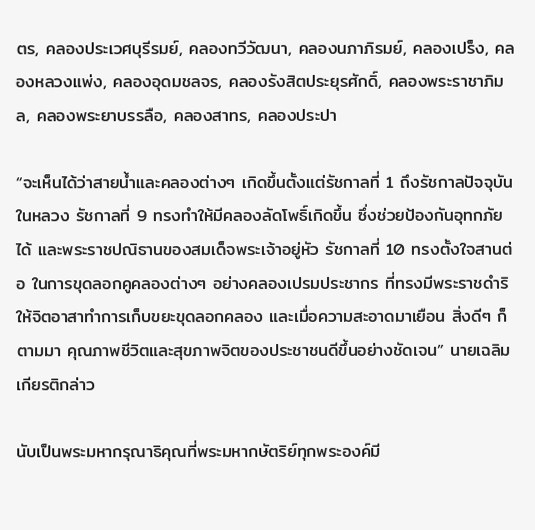ตร, คลองประเวศบุรีรมย์, คลองทวีวัฒนา, คลองนภาภิรมย์, คลองเปร็ง, คลองหลวงแพ่ง, คลองอุดมชลจร, คลองรังสิตประยุรศักดิ์, คลองพระราชาภิมล, คลองพระยาบรรลือ, คลองสาทร, คลองประปา

“จะเห็นได้ว่าสายน้ำและคลองต่างๆ เกิดขึ้นตั้งแต่รัชกาลที่ 1 ถึงรัชกาลปัจจุบัน ในหลวง รัชกาลที่ 9 ทรงทำให้มีคลองลัดโพธิ์เกิดขึ้น ซึ่งช่วยป้องกันอุทกภัยได้ และพระราชปณิธานของสมเด็จพระเจ้าอยู่หัว รัชกาลที่ 10 ทรงตั้งใจสานต่อ ในการขุดลอกคูคลองต่างๆ อย่างคลองเปรมประชากร ที่ทรงมีพระราชดำริให้จิตอาสาทำการเก็บขยะขุดลอกคลอง และเมื่อความสะอาดมาเยือน สิ่งดีๆ ก็ตามมา คุณภาพชีวิตและสุขภาพจิตของประชาชนดีขึ้นอย่างชัดเจน” นายเฉลิมเกียรติกล่าว

นับเป็นพระมหากรุณาธิคุณที่พระมหากษัตริย์ทุกพระองค์มี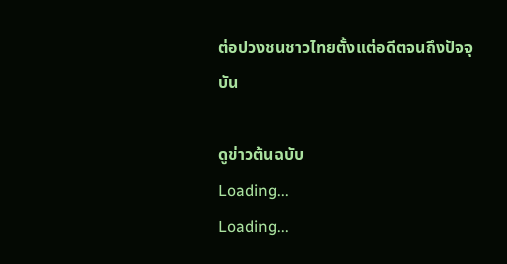ต่อปวงชนชาวไทยตั้งแต่อดีตจนถึงปัจจุบัน

ดูข่าวต้นฉบับ
Loading...
Loading...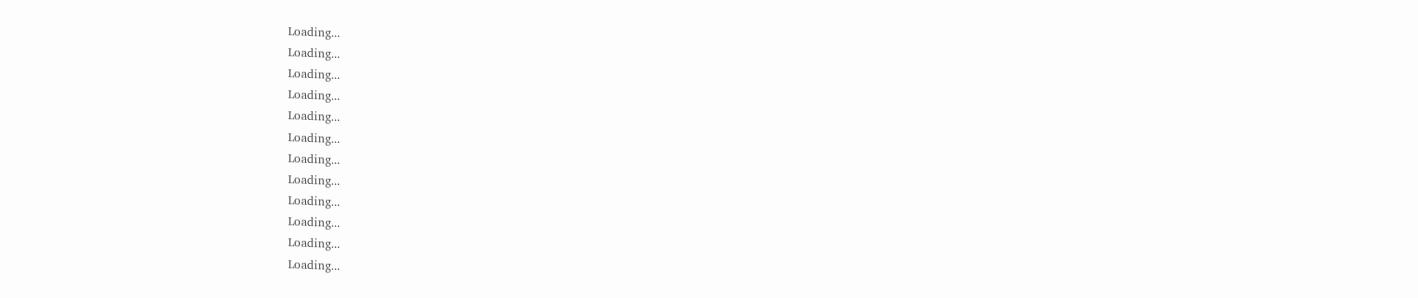Loading...
Loading...
Loading...
Loading...
Loading...
Loading...
Loading...
Loading...
Loading...
Loading...
Loading...
Loading...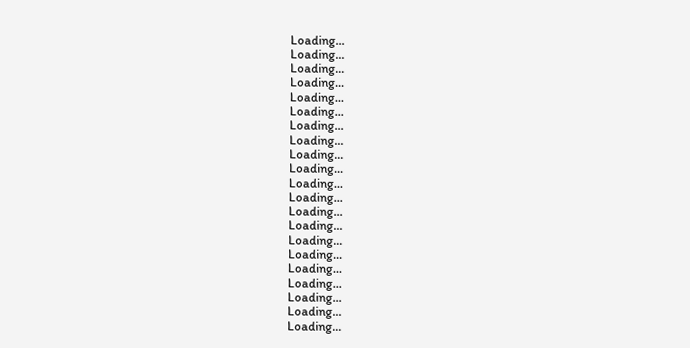Loading...
Loading...
Loading...
Loading...
Loading...
Loading...
Loading...
Loading...
Loading...
Loading...
Loading...
Loading...
Loading...
Loading...
Loading...
Loading...
Loading...
Loading...
Loading...
Loading...
Loading...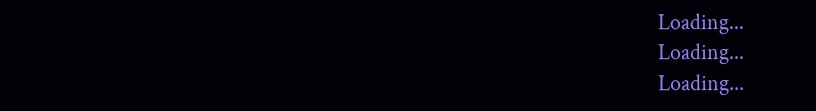Loading...
Loading...
Loading...